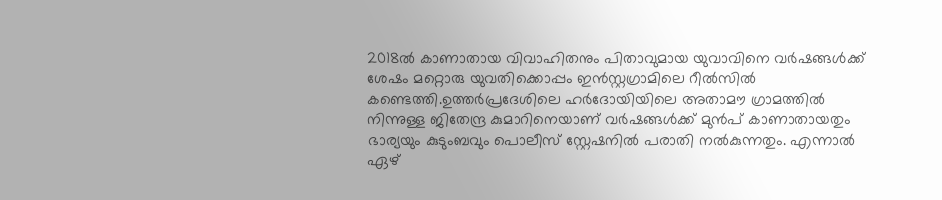2018ല്‍ കാണാതായ വിവാഹിതനും പിതാവുമായ യുവാവിനെ വര്‍ഷങ്ങള്‍ക്ക് ശേഷം മറ്റൊരു യുവതിക്കൊപ്പം ഇൻസ്റ്റഗ്രാമിലെ റീല്‍സില്‍ കണ്ടെത്തി.ഉത്തർപ്രദേശിലെ ഹർദോയിയിലെ അതാമൗ ഗ്രാമത്തില്‍ നിന്നുള്ള ജിതേന്ദ്ര കുമാറിനെയാണ് വര്‍ഷങ്ങള്‍ക്ക് മുൻപ് കാണാതായതും ഭാര്യയും കുടുംബവും പൊലീസ് സ്റ്റേഷനില്‍ പരാതി നല്‍കുന്നതും. എന്നാല്‍ ഏഴ്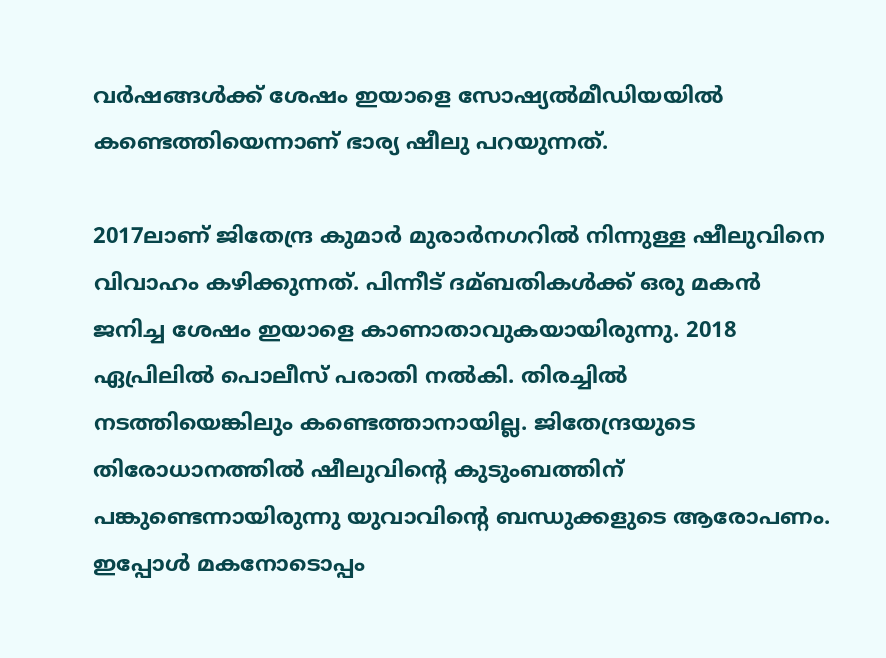വര്‍ഷങ്ങള്‍ക്ക് ശേഷം ഇയാളെ സോഷ്യല്‍മീഡിയയില്‍ കണ്ടെത്തിയെന്നാണ് ഭാര്യ ഷീലു പറയുന്നത്.

2017ലാണ് ജിതേന്ദ്ര കുമാര്‍ മുരാർനഗറില്‍ നിന്നുള്ള ഷീലുവിനെ വിവാഹം കഴിക്കുന്നത്. പിന്നീട് ദമ്ബതികള്‍ക്ക് ഒരു മകൻ ജനിച്ച ശേഷം ഇയാളെ കാണാതാവുകയായിരുന്നു. 2018 ഏപ്രിലില്‍ പൊലീസ് പരാതി നല്‍കി. തിരച്ചില്‍ നടത്തിയെങ്കിലും കണ്ടെത്താനായില്ല. ജിതേന്ദ്രയുടെ തിരോധാനത്തില്‍ ഷീലുവിന്‍റെ കുടുംബത്തിന് പങ്കുണ്ടെന്നായിരുന്നു യുവാവിന്‍റെ ബന്ധുക്കളുടെ ആരോപണം. ഇപ്പോള്‍ മകനോടൊപ്പം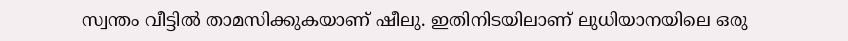സ്വന്തം വീട്ടില്‍ താമസിക്കുകയാണ് ഷീലു. ഇതിനിടയിലാണ് ലുധിയാനയിലെ ഒരു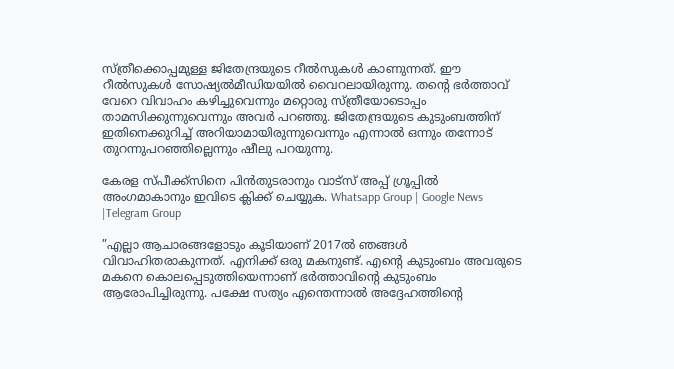സ്ത്രീക്കൊപ്പമുള്ള ജിതേന്ദ്രയുടെ റീല്‍സുകള്‍ കാണുന്നത്. ഈ റീല്‍സുകള്‍ സോഷ്യല്‍മീഡിയയില്‍ വൈറലായിരുന്നു. തന്‍റെ ഭർത്താവ് വേറെ വിവാഹം കഴിച്ചുവെന്നും മറ്റൊരു സ്ത്രീയോടൊപ്പം താമസിക്കുന്നുവെന്നും അവർ പറഞ്ഞു. ജിതേന്ദ്രയുടെ കുടുംബത്തിന് ഇതിനെക്കുറിച്ച്‌ അറിയാമായിരുന്നുവെന്നും എന്നാല്‍ ഒന്നും തന്നോട് തുറന്നുപറഞ്ഞില്ലെന്നും ഷീലു പറയുന്നു.

കേരള സ്പീക്ക്സിനെ പിൻതുടരാനും വാട്സ് അപ്പ് ഗ്രൂപ്പിൽ അംഗമാകാനും ഇവിടെ ക്ലിക്ക് ചെയ്യുക. Whatsapp Group | Google News |Telegram Group

”എല്ലാ ആചാരങ്ങളോടും കൂടിയാണ് 2017ല്‍ ഞങ്ങള്‍ വിവാഹിതരാകുന്നത്. എനിക്ക് ഒരു മകനുണ്ട്. എന്‍റെ കുടുംബം അവരുടെ മകനെ കൊലപ്പെടുത്തിയെന്നാണ് ഭര്‍ത്താവിന്‍റെ കുടുംബം ആരോപിച്ചിരുന്നു. പക്ഷേ സത്യം എന്തെന്നാല്‍ അദ്ദേഹത്തിന്‍റെ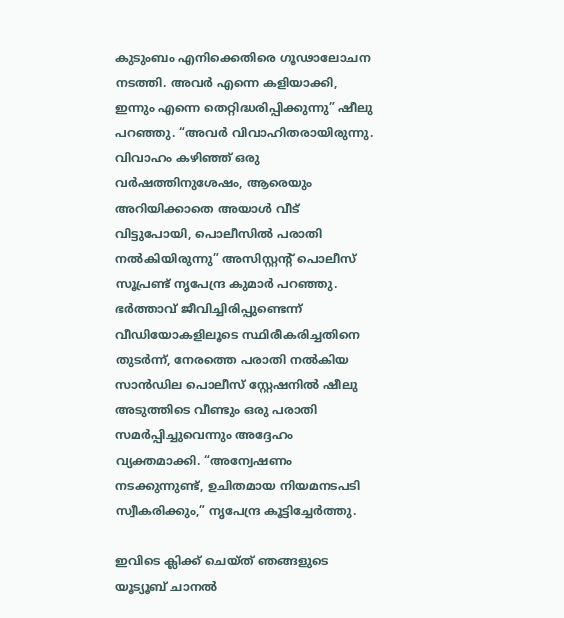കുടുംബം എനിക്കെതിരെ ഗൂഢാലോചന നടത്തി. അവർ എന്നെ കളിയാക്കി, ഇന്നും എന്നെ തെറ്റിദ്ധരിപ്പിക്കുന്നു” ഷീലു പറഞ്ഞു. “അവർ വിവാഹിതരായിരുന്നു. വിവാഹം കഴിഞ്ഞ് ഒരു വർഷത്തിനുശേഷം, ആരെയും അറിയിക്കാതെ അയാള്‍ വീട് വിട്ടുപോയി, പൊലീസില്‍ പരാതി നല്‍കിയിരുന്നു” അസിസ്റ്റന്‍റ് പൊലീസ് സൂപ്രണ്ട് നൃപേന്ദ്ര കുമാർ പറഞ്ഞു. ഭർത്താവ് ജീവിച്ചിരിപ്പുണ്ടെന്ന് വീഡിയോകളിലൂടെ സ്ഥിരീകരിച്ചതിനെ തുടർന്ന്, നേരത്തെ പരാതി നല്‍കിയ സാൻഡില പൊലീസ് സ്റ്റേഷനില്‍ ഷീലു അടുത്തിടെ വീണ്ടും ഒരു പരാതി സമർപ്പിച്ചുവെന്നും അദ്ദേഹം വ്യക്തമാക്കി. “അന്വേഷണം നടക്കുന്നുണ്ട്, ഉചിതമായ നിയമനടപടി സ്വീകരിക്കും,” നൃപേന്ദ്ര കൂട്ടിച്ചേര്‍ത്തു.

ഇവിടെ ക്ലിക്ക് ചെയ്ത് ഞങ്ങളുടെ യൂട്യൂബ് ചാനൽ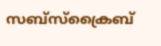സബ്സ്ക്രൈബ്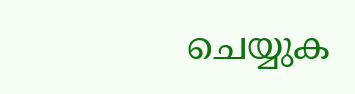ചെയ്യുക